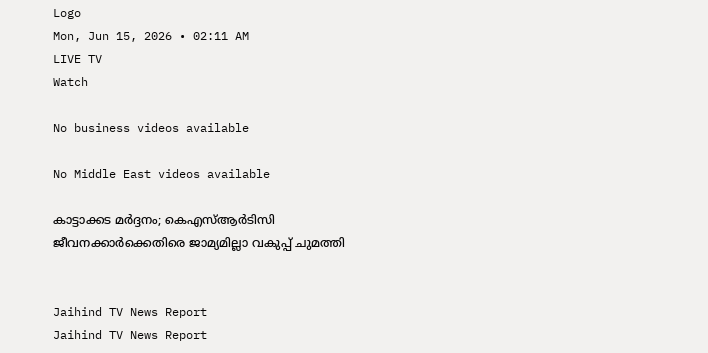Logo
Mon, Jun 15, 2026 • 02:11 AM
LIVE TV
Watch

No business videos available

No Middle East videos available

കാട്ടാക്കട മർദ്ദനം; കെഎസ്ആർടിസി ജീവനക്കാർക്കെതിരെ ജാമ്യമില്ലാ വകുപ്പ് ചുമത്തി


Jaihind TV News Report
Jaihind TV News Report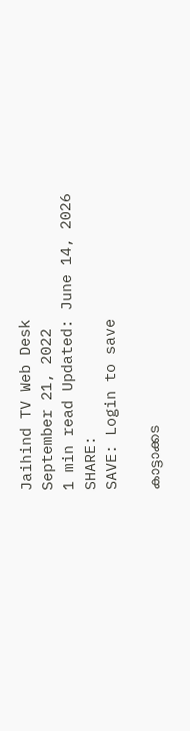Jaihind TV Web Desk
September 21, 2022
1 min read Updated: June 14, 2026
SHARE:
SAVE: Login to save

കാട്ടാക്കട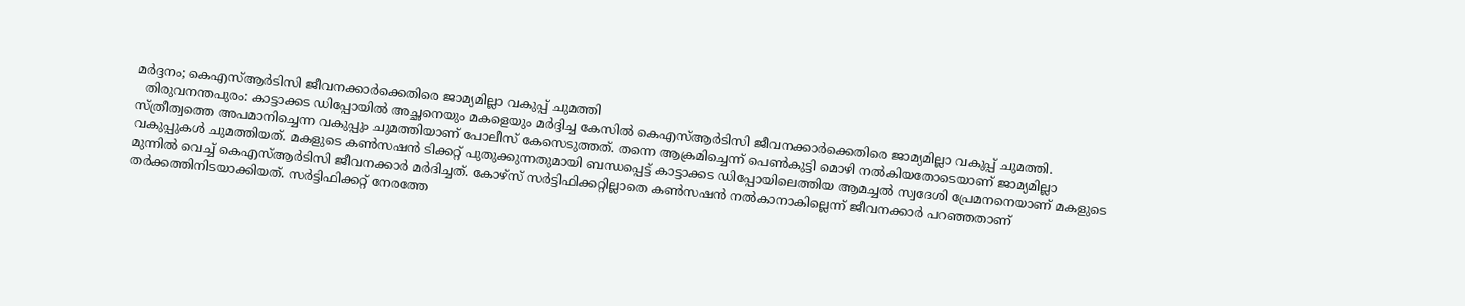മർദ്ദനം; കെഎസ്ആർടിസി ജീവനക്കാർക്കെതിരെ ജാമ്യമില്ലാ വകുപ്പ് ചുമത്തി
  തിരുവനന്തപുരം: കാട്ടാക്കട ഡിപ്പോയില്‍ അച്ഛനെയും മകളെയും മർദ്ദിച്ച കേസില്‍ കെഎസ്ആർടിസി ജീവനക്കാർക്കെതിരെ ജാമ്യമില്ലാ വകുപ്പ് ചുമത്തി. സ്ത്രീത്വത്തെ അപമാനിച്ചെന്ന വകുപ്പും ചുമത്തിയാണ് പോലീസ് കേസെടുത്തത്. തന്നെ ആക്രമിച്ചെന്ന് പെൺകുട്ടി മൊഴി നൽകിയതോടെയാണ് ജാമ്യമില്ലാ വകുപ്പുകൾ ചുമത്തിയത്. മകളുടെ കൺസഷൻ ടിക്കറ്റ് പുതുക്കുന്നതുമായി ബന്ധപ്പെട്ട് കാട്ടാക്കട ഡിപ്പോയിലെത്തിയ ആമച്ചൽ സ്വദേശി പ്രേമനനെയാണ് മകളുടെ മുന്നില്‍ വെച്ച് കെഎസ്ആർടിസി ജീവനക്കാർ മർദിച്ചത്. കോഴ്സ് സർട്ടിഫിക്കറ്റില്ലാതെ കൺസഷൻ നൽകാനാകില്ലെന്ന് ജീവനക്കാർ പറഞ്ഞതാണ് തർക്കത്തിനിടയാക്കിയത്. സർട്ടിഫിക്കറ്റ് നേരത്തേ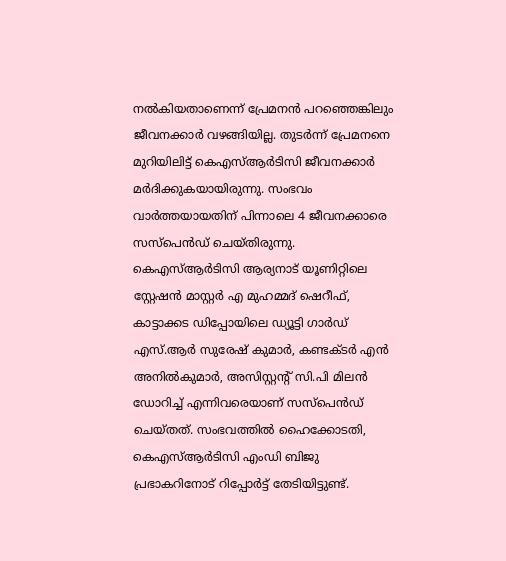നൽകിയതാണെന്ന് പ്രേമനൻ പറഞ്ഞെങ്കിലും ജീവനക്കാർ വഴങ്ങിയില്ല. തുടർന്ന് പ്രേമനനെ മുറിയിലിട്ട് കെഎസ്ആർടിസി ജീവനക്കാര്‍ മർദിക്കുകയായിരുന്നു. സംഭവം വാര്‍ത്തയായതിന് പിന്നാലെ 4 ജീവനക്കാരെ സസ്പെന്‍ഡ് ചെയ്തിരുന്നു. കെഎസ്ആർടിസി ആര്യനാട് യൂണിറ്റിലെ സ്റ്റേഷൻ മാസ്റ്റർ എ മുഹമ്മദ് ഷെറീഫ്, കാട്ടാക്കട ഡിപ്പോയിലെ ഡ്യൂട്ടി ഗാർഡ് എസ്.ആർ സുരേഷ് കുമാർ, കണ്ടക്ടർ എൻ അനിൽകുമാർ, അസിസ്റ്റന്‍റ് സി.പി മിലൻ ഡോറിച്ച് എന്നിവരെയാണ് സസ്പെൻഡ് ചെയ്തത്. സംഭവത്തില്‍ ഹൈക്കോടതി, കെഎസ്ആർടിസി എംഡി ബിജു പ്രഭാകറിനോട് റിപ്പോർട്ട് തേടിയിട്ടുണ്ട്.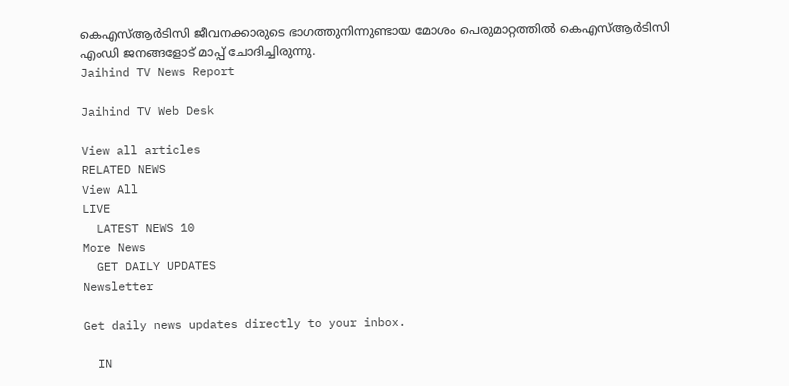കെഎസ്ആർടിസി ജീവനക്കാരുടെ ഭാഗത്തുനിന്നുണ്ടായ മോശം പെരുമാറ്റത്തില്‍ കെഎസ്ആർടിസി എംഡി ജനങ്ങളോട് മാപ്പ് ചോദിച്ചിരുന്നു.
Jaihind TV News Report

Jaihind TV Web Desk

View all articles
RELATED NEWS
View All
LIVE
  LATEST NEWS 10
More News
  GET DAILY UPDATES
Newsletter

Get daily news updates directly to your inbox.

  IN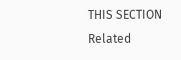THIS SECTION
Related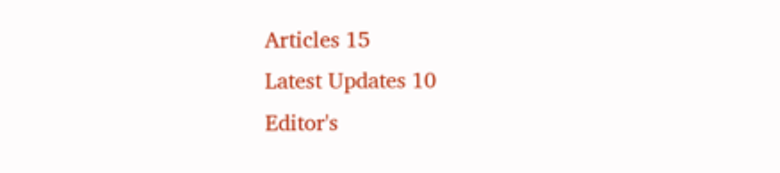Articles 15
Latest Updates 10
Editor's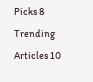Picks 8
Trending Articles 10